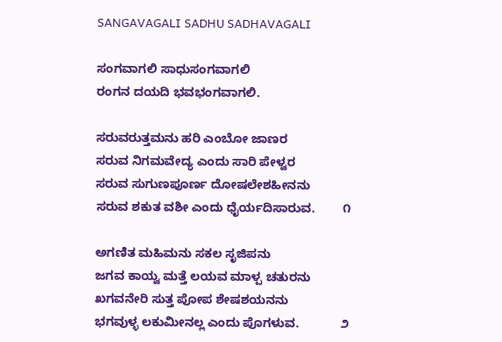SANGAVAGALI SADHU SADHAVAGALI

ಸಂಗವಾಗಲಿ ಸಾಧುಸಂಗವಾಗಲಿ
ರಂಗನ ದಯದಿ ಭವಭಂಗವಾಗಲಿ.

ಸರುವರುತ್ತಮನು ಹರಿ ಎಂಬೋ ಜಾಣರ
ಸರುವ ನಿಗಮವೇದ್ಯ ಎಂದು ಸಾರಿ ಪೇಳ್ವರ
ಸರುವ ಸುಗುಣಪೂರ್ಣ ದೋಷಲೇಶಹೀನನು
ಸರುವ ಶಕುತ ವಶೀ ಎಂದು ಧೈರ್ಯದಿಸಾರುವ.        ೧

ಅಗಣಿತ ಮಹಿಮನು ಸಕಲ ಸೃಜಿಪನು
ಜಗವ ಕಾಯ್ವ ಮತ್ತೆ ಲಯವ ಮಾಳ್ಪ ಚತುರನು
ಖಗವನೇರಿ ಸುತ್ತ ಪೋಪ ಶೇಷಶಯನನು
ಭಗವುಳ್ಳ ಲಕುಮೀನಲ್ಲ ಎಂದು ಪೊಗಳುವ.            ೨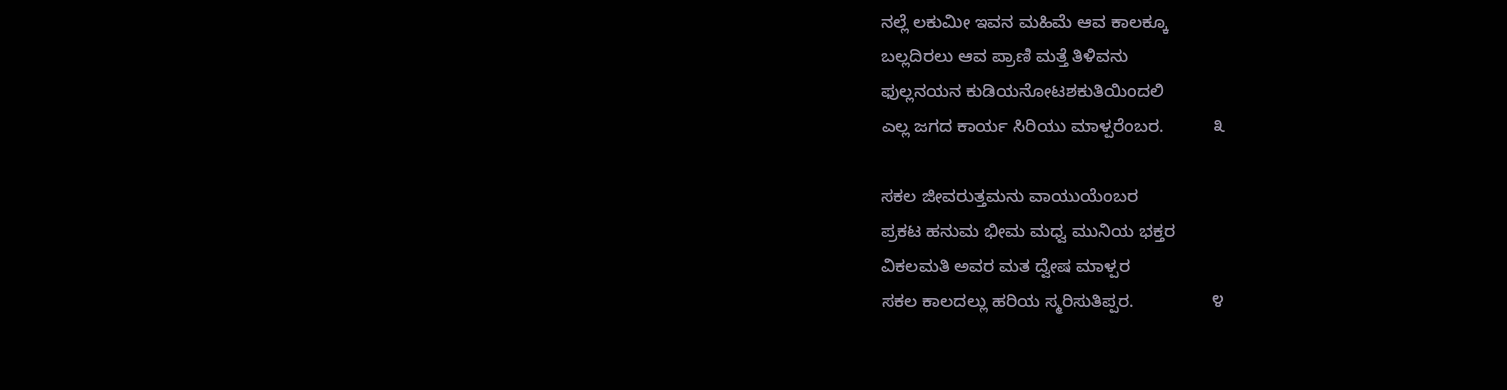ನಲ್ಲೆ ಲಕುಮೀ ಇವನ ಮಹಿಮೆ ಆವ ಕಾಲಕ್ಕೂ
ಬಲ್ಲದಿರಲು ಆವ ಪ್ರಾಣಿ ಮತ್ತೆ ತಿಳಿವನು
ಫುಲ್ಲನಯನ ಕುಡಿಯನೋಟ‌ಶಕುತಿಯಿಂದಲಿ
ಎಲ್ಲ ಜಗದ ಕಾರ್ಯ ಸಿರಿಯು ಮಾಳ್ಪರೆಂಬರ.          ೩

ಸಕಲ ಜೀವರುತ್ತಮನು ವಾಯುಯೆಂಬರ
ಪ್ರಕಟ ಹನುಮ ಭೀಮ ಮಧ್ವ ಮುನಿಯ ಭಕ್ತರ
ವಿಕಲಮತಿ ಅವರ ಮತ ದ್ವೇಷ ಮಾಳ್ಪರ
ಸಕಲ ಕಾಲದಲ್ಲು ಹರಿಯ ಸ್ಮರಿಸುತಿಪ್ಪರ.                ೪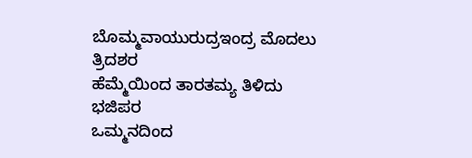ಬೊಮ್ಮವಾಯುರುದ್ರಇಂದ್ರ ಮೊದಲು ತ್ರಿದಶರ
ಹೆಮ್ಮೆಯಿಂದ ತಾರತಮ್ಯ ತಿಳಿದು ಭಜಿಪರ
ಒಮ್ಮನದಿಂದ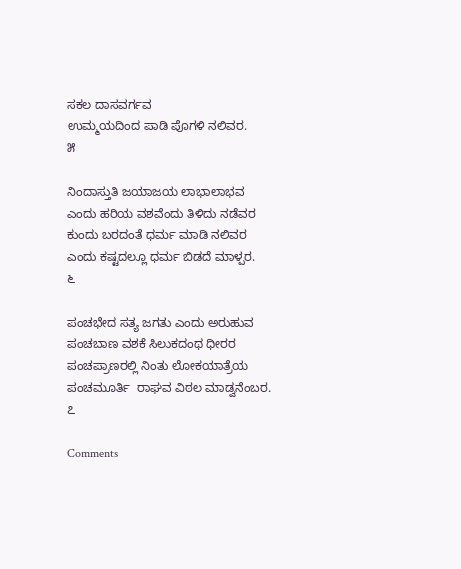ಸಕಲ ದಾಸವರ್ಗವ
ಉಮ್ಮಯದಿಂದ ಪಾಡಿ ಪೊಗಳಿ ನಲಿವರ.              ೫

ನಿಂದಾಸ್ತುತಿ ಜಯಾಜಯ ಲಾಭಾಲಾಭವ
ಎಂದು ಹರಿಯ ವಶವೆಂದು ತಿಳಿದು ನಡೆವರ
ಕುಂದು ಬರದಂತೆ ಧರ್ಮ ಮಾಡಿ ನಲಿವರ
ಎಂದು ಕಷ್ಟದಲ್ಲೂ ಧರ್ಮ ಬಿಡದೆ ಮಾಳ್ಪರ.           ೬

ಪಂಚಭೇದ ಸತ್ಯ ಜಗತು ಎಂದು ಅರುಹುವ
ಪಂಚಬಾಣ ವಶಕೆ ಸಿಲುಕದಂಥ ಧೀರರ
ಪಂಚಪ್ರಾಣರಲ್ಲಿ ನಿಂತು ಲೋಕಯಾತ್ರೆಯ
ಪಂಚಮೂರ್ತಿ  ರಾಘವ ವಿಠಲ ಮಾಡ್ವನೆಂಬರ.       ೭

Comments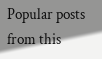Popular posts from this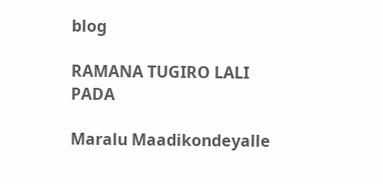blog

RAMANA TUGIRO LALI PADA

Maralu Maadikondeyalle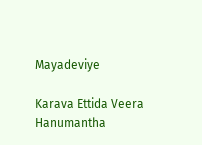Mayadeviye

Karava Ettida Veera Hanumantha